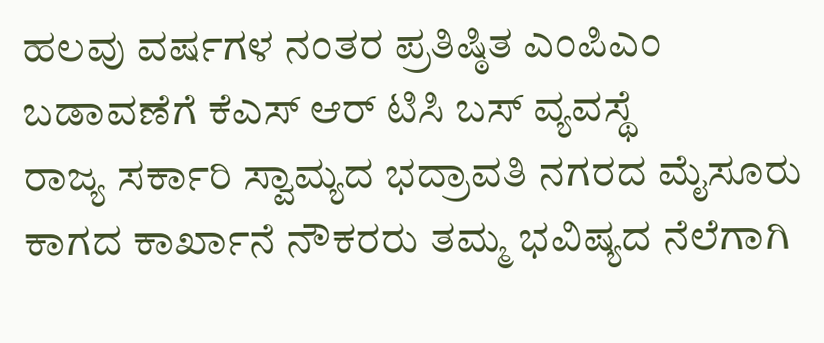ಹಲವು ವರ್ಷಗಳ ನಂತರ ಪ್ರತಿಷ್ಠಿತ ಎಂಪಿಎಂ ಬಡಾವಣೆಗೆ ಕೆಎಸ್ ಆರ್ ಟಿಸಿ ಬಸ್ ವ್ಯವಸ್ಥೆ
ರಾಜ್ಯ ಸರ್ಕಾರಿ ಸ್ವಾಮ್ಯದ ಭದ್ರಾವತಿ ನಗರದ ಮೈಸೂರು ಕಾಗದ ಕಾರ್ಖಾನೆ ನೌಕರರು ತಮ್ಮ ಭವಿಷ್ಯದ ನೆಲೆಗಾಗಿ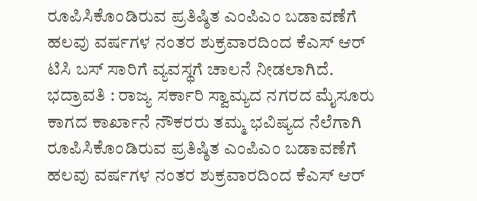ರೂಪಿಸಿಕೊಂಡಿರುವ ಪ್ರತಿಷ್ಠಿತ ಎಂಪಿಎಂ ಬಡಾವಣೆಗೆ ಹಲವು ವರ್ಷಗಳ ನಂತರ ಶುಕ್ರವಾರದಿಂದ ಕೆಎಸ್ ಆರ್ ಟಿಸಿ ಬಸ್ ಸಾರಿಗೆ ವ್ಯವಸ್ಥಗೆ ಚಾಲನೆ ನೀಡಲಾಗಿದೆ.
ಭದ್ರಾವತಿ : ರಾಜ್ಯ ಸರ್ಕಾರಿ ಸ್ವಾಮ್ಯದ ನಗರದ ಮೈಸೂರು ಕಾಗದ ಕಾರ್ಖಾನೆ ನೌಕರರು ತಮ್ಮ ಭವಿಷ್ಯದ ನೆಲೆಗಾಗಿ ರೂಪಿಸಿಕೊಂಡಿರುವ ಪ್ರತಿಷ್ಠಿತ ಎಂಪಿಎಂ ಬಡಾವಣೆಗೆ ಹಲವು ವರ್ಷಗಳ ನಂತರ ಶುಕ್ರವಾರದಿಂದ ಕೆಎಸ್ ಆರ್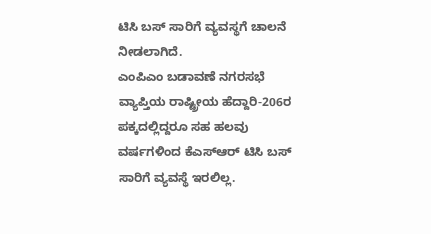ಟಿಸಿ ಬಸ್ ಸಾರಿಗೆ ವ್ಯವಸ್ಥಗೆ ಚಾಲನೆ ನೀಡಲಾಗಿದೆ.
ಎಂಪಿಎಂ ಬಡಾವಣೆ ನಗರಸಭೆ ವ್ಯಾಪ್ತಿಯ ರಾಷ್ಟ್ರೀಯ ಹೆದ್ದಾರಿ-206ರ ಪಕ್ಕದಲ್ಲಿದ್ದರೂ ಸಹ ಹಲವು ವರ್ಷಗಳಿಂದ ಕೆಎಸ್ಆರ್ ಟಿಸಿ ಬಸ್ ಸಾರಿಗೆ ವ್ಯವಸ್ಥೆ ಇರಲಿಲ್ಲ.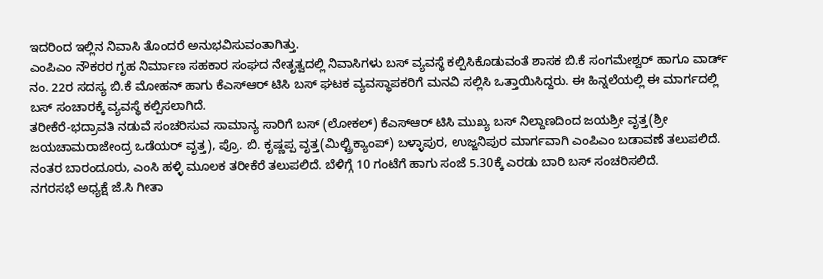ಇದರಿಂದ ಇಲ್ಲಿನ ನಿವಾಸಿ ತೊಂದರೆ ಅನುಭವಿಸುವಂತಾಗಿತ್ತು.
ಎಂಪಿಎಂ ನೌಕರರ ಗೃಹ ನಿರ್ಮಾಣ ಸಹಕಾರ ಸಂಘದ ನೇತೃತ್ವದಲ್ಲಿ ನಿವಾಸಿಗಳು ಬಸ್ ವ್ಯವಸ್ಥೆ ಕಲ್ಪಿಸಿಕೊಡುವಂತೆ ಶಾಸಕ ಬಿ.ಕೆ ಸಂಗಮೇಶ್ವರ್ ಹಾಗೂ ವಾರ್ಡ್ ನಂ. 22ರ ಸದಸ್ಯ ಬಿ.ಕೆ ಮೋಹನ್ ಹಾಗು ಕೆಎಸ್ಆರ್ ಟಿಸಿ ಬಸ್ ಘಟಕ ವ್ಯವಸ್ಥಾಪಕರಿಗೆ ಮನವಿ ಸಲ್ಲಿಸಿ ಒತ್ತಾಯಿಸಿದ್ದರು. ಈ ಹಿನ್ನಲೆಯಲ್ಲಿ ಈ ಮಾರ್ಗದಲ್ಲಿ ಬಸ್ ಸಂಚಾರಕ್ಕೆ ವ್ಯವಸ್ಥೆ ಕಲ್ಪಿಸಲಾಗಿದೆ.
ತರೀಕೆರೆ-ಭದ್ರಾವತಿ ನಡುವೆ ಸಂಚರಿಸುವ ಸಾಮಾನ್ಯ ಸಾರಿಗೆ ಬಸ್ (ಲೋಕಲ್) ಕೆಎಸ್ಆರ್ ಟಿಸಿ ಮುಖ್ಯ ಬಸ್ ನಿಲ್ದಾಣದಿಂದ ಜಯಶ್ರೀ ವೃತ್ತ(ಶ್ರೀ ಜಯಚಾಮರಾಜೇಂದ್ರ ಒಡೆಯರ್ ವೃತ್ತ), ಪ್ರೊ. ಬಿ. ಕೃಷ್ಣಪ್ಪ ವೃತ್ತ(ಮಿಲ್ಟ್ರಿಕ್ಯಾಂಪ್) ಬಳ್ಳಾಪುರ, ಉಜ್ಜನಿಪುರ ಮಾರ್ಗವಾಗಿ ಎಂಪಿಎಂ ಬಡಾವಣೆ ತಲುಪಲಿದೆ. ನಂತರ ಬಾರಂದೂರು, ಎಂಸಿ ಹಳ್ಳಿ ಮೂಲಕ ತರೀಕೆರೆ ತಲುಪಲಿದೆ. ಬೆಳಿಗ್ಗೆ 10 ಗಂಟೆಗೆ ಹಾಗು ಸಂಜೆ 5.30ಕ್ಕೆ ಎರಡು ಬಾರಿ ಬಸ್ ಸಂಚರಿಸಲಿದೆ.
ನಗರಸಭೆ ಅಧ್ಯಕ್ಷೆ ಜೆ.ಸಿ ಗೀತಾ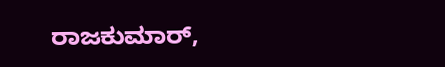ರಾಜಕುಮಾರ್,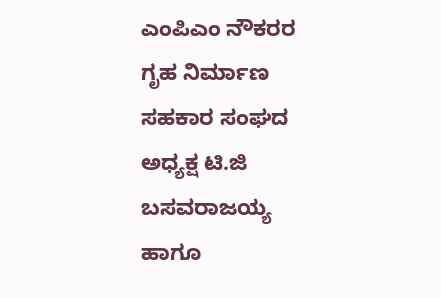ಎಂಪಿಎಂ ನೌಕರರ ಗೃಹ ನಿರ್ಮಾಣ ಸಹಕಾರ ಸಂಘದ ಅಧ್ಯಕ್ಷ ಟಿ.ಜಿ ಬಸವರಾಜಯ್ಯ ಹಾಗೂ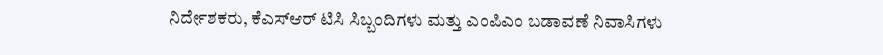ನಿರ್ದೇಶಕರು, ಕೆಎಸ್ಆರ್ ಟಿಸಿ ಸಿಬ್ಬಂದಿಗಳು ಮತ್ತು ಎಂಪಿಎಂ ಬಡಾವಣೆ ನಿವಾಸಿಗಳು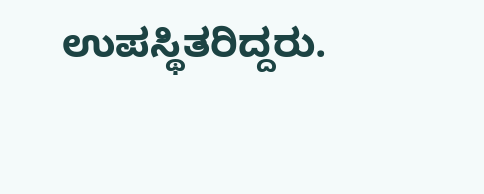ಉಪಸ್ಥಿತರಿದ್ದರು.